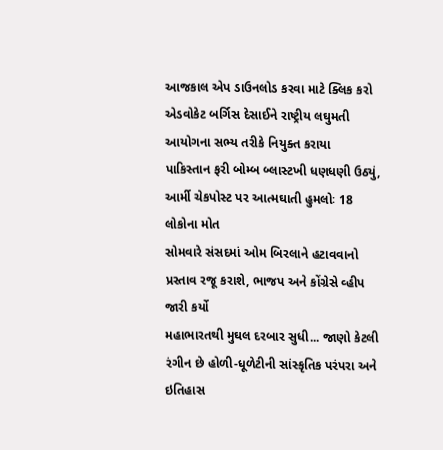આજકાલ એપ ડાઉનલોડ કરવા માટે ક્લિક કરો
એડવોકેટ બર્ગિસ દેસાઈને રાષ્ટ્રીય લઘુમતી આયોગના સભ્ય તરીકે નિયુક્ત કરાયા
પાકિસ્તાન ફરી બોમ્બ બ્લાસ્ટખી ધણધણી ઉઠ્યું, આર્મી ચેકપોસ્ટ પર આત્મઘાતી હુમલોઃ 18 લોકોના મોત
સોમવારે સંસદમાં ઓમ બિરલાને હટાવવાનો પ્રસ્તાવ રજૂ કરાશે, ભાજપ અને કોંગ્રેસે વ્હીપ જારી કર્યો
મહાભારતથી મુઘલ દરબાર સુધી... જાણો કેટલી રંગીન છે હોળી-ધૂળેટીની સાંસ્કૃતિક પરંપરા અને ઇતિહાસ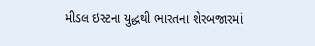મીડલ ઇસ્ટના યુદ્ધથી ભારતના શેરબજારમાં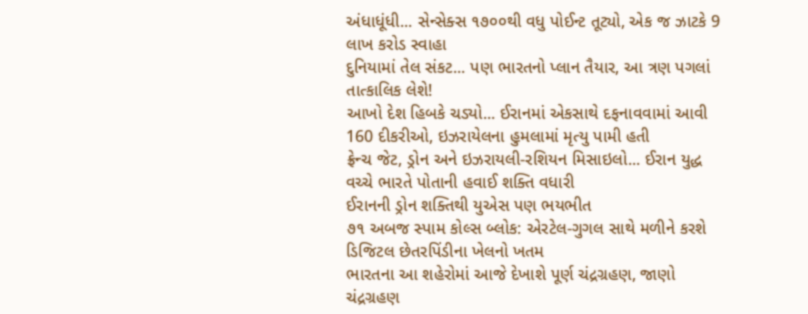અંધાધૂંધી... સેન્સેક્સ ૧૭૦૦થી વધુ પોઈન્ટ તૂટ્યો, એક જ ઝાટકે 9 લાખ કરોડ સ્વાહા
દુનિયામાં તેલ સંકટ... પણ ભારતનો પ્લાન તૈયાર, આ ત્રણ પગલાં તાત્કાલિક લેશે!
આખો દેશ હિબકે ચડ્યો... ઈરાનમાં એકસાથે દફનાવવામાં આવી 160 દીકરીઓ, ઇઝરાયેલના હુમલામાં મૃત્યુ પામી હતી
ફ્રેન્ચ જેટ, ડ્રોન અને ઇઝરાયલી-રશિયન મિસાઇલો... ઈરાન યુદ્ધ વચ્ચે ભારતે પોતાની હવાઈ શક્તિ વધારી
ઈરાનની ડ્રોન શક્તિથી યુએસ પણ ભયભીત
૭૧ અબજ સ્પામ કોલ્સ બ્લોક: એરટેલ-ગુગલ સાથે મળીને કરશે ડિજિટલ છેતરપિંડીના ખેલનો ખતમ
ભારતના આ શહેરોમાં આજે દેખાશે પૂર્ણ ચંદ્રગ્રહણ, જાણો ચંદ્રગ્રહણ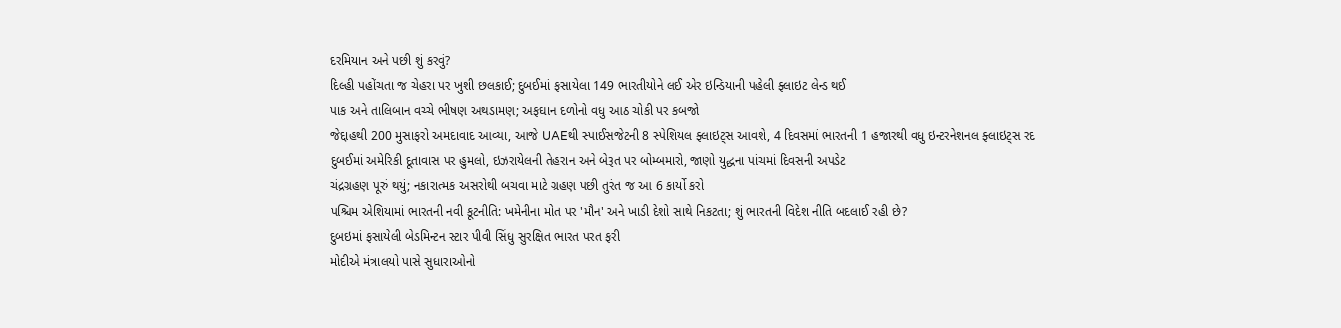દરમિયાન અને પછી શું કરવું?
દિલ્હી પહોંચતા જ ચેહરા પર ખુશી છલકાઈ; દુબઈમાં ફસાયેલા 149 ભારતીયોને લઈ એર ઇન્ડિયાની પહેલી ફ્લાઇટ લેન્ડ થઈ
પાક અને તાલિબાન વચ્ચે ભીષણ અથડામણ; અફઘાન દળોનો વધુ આઠ ચોકી પર કબજો
જેદ્દાહથી 200 મુસાફરો અમદાવાદ આવ્યા, આજે UAEથી સ્પાઈસજેટની 8 સ્પેશિયલ ફ્લાઇટ્સ આવશે, 4 દિવસમાં ભારતની 1 હજારથી વધુ ઇન્ટરનેશનલ ફ્લાઇટ્સ રદ
દુબઈમાં અમેરિકી દૂતાવાસ પર હુમલો, ઇઝરાયેલની તેહરાન અને બેરૂત પર બોમ્બમારો, જાણો યુદ્ધના પાંચમાં દિવસની અપડેટ
ચંદ્રગ્રહણ પૂરું થયું; નકારાત્મક અસરોથી બચવા માટે ગ્રહણ પછી તુરંત જ આ 6 કાર્યો કરો
પશ્ચિમ એશિયામાં ભારતની નવી કૂટનીતિ: ખમેનીના મોત પર 'મૌન' અને ખાડી દેશો સાથે નિકટતા; શું ભારતની વિદેશ નીતિ બદલાઈ રહી છે?
દુબઇમાં ફસાયેલી બેડમિન્ટન સ્ટાર પીવી સિંધુ સુરક્ષિત ભારત પરત ફરી
મોદીએ મંત્રાલયો પાસે સુધારાઓનો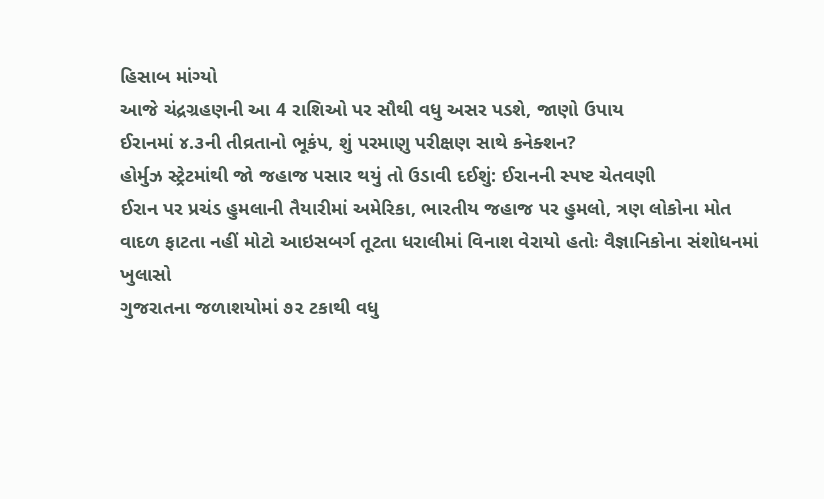હિસાબ માંગ્યો
આજે ચંદ્રગ્રહણની આ 4 રાશિઓ પર સૌથી વધુ અસર પડશે, જાણો ઉપાય
ઈરાનમાં ૪.૩ની તીવ્રતાનો ભૂકંપ, શું પરમાણુ પરીક્ષણ સાથે કનેક્શન?
હોર્મુઝ સ્ટ્રેટમાંથી જો જહાજ પસાર થયું તો ઉડાવી દઈશું: ઈરાનની સ્પષ્ટ ચેતવણી
ઈરાન પર પ્રચંડ હુમલાની તૈયારીમાં અમેરિકા, ભારતીય જહાજ પર હુમલો, ત્રણ લોકોના મોત
વાદળ ફાટતા નહીં મોટો આઇસબર્ગ તૂટતા ધરાલીમાં વિનાશ વેરાયો હતોઃ વૈજ્ઞાનિકોના સંશોધનમાં ખુલાસો
ગુજરાતના જળાશયોમાં ૭૨ ટકાથી વધુ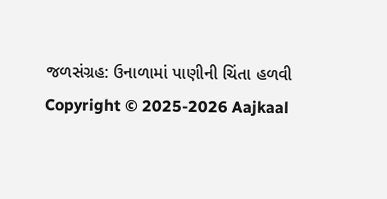જળસંગ્રહ: ઉનાળામાં પાણીની ચિંતા હળવી
Copyright © 2025-2026 Aajkaal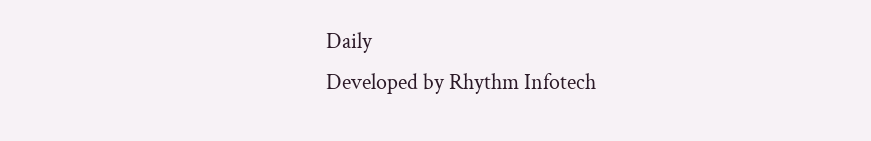Daily
Developed by Rhythm Infotech